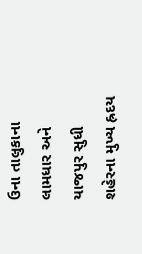ઉના તાલુકાના લામધાર અને યાજપુર સુધી શહેરના મુખ્ય હ્રદય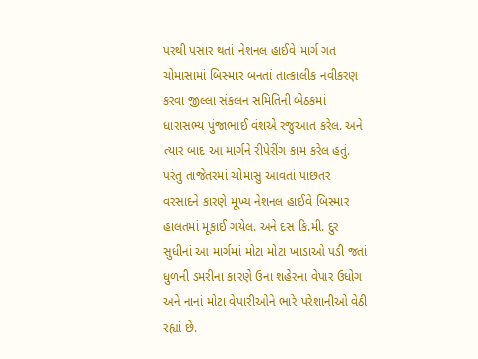પરથી પસાર થતાં નેશનલ હાઈવે માર્ગ ગત ચોમાસામાં બિસ્માર બનતાં તાત્કાલીક નવીકરણ કરવા જીલ્લા સંકલન સમિતિની બેઠકમાં ધારાસભ્ય પુંજાભાઈ વંશએ રજુઆત કરેલ. અને ત્યાર બાદ આ માર્ગને રીપેરીંગ કામ કરેલ હતું. પરંતુ તાજેતરમાં ચોમાસુ આવતાં પાછતર વરસાદને કારણે મૂખ્ય નેશનલ હાઈવે બિસ્માર હાલતમાં મૂકાઈ ગયેલ. અને દસ કિ.મી. દુર સુધીનાં આ માર્ગમાં મોટા મોટા ખાડાઓ પડી જતાં ધુળની ડમરીના કારણે ઉના શહેરના વેપાર ઉધોગ અને નાનાં મોટા વેપારીઓને ભારે પરેશાનીઓ વેઠી રહ્યાં છે.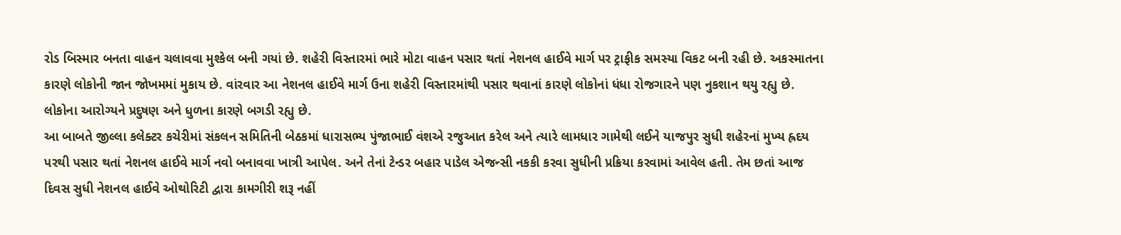રોડ બિસ્માર બનતા વાહન ચલાવવા મુશ્કેલ બની ગયાં છે. શહેરી વિસ્તારમાં ભારે મોટા વાહન પસાર થતાં નેશનલ હાઈવે માર્ગ પર ટ્રાફીક સમસ્યા વિકટ બની રહી છે. અકસ્માતના કારણે લોકોની જાન જોખમમાં મુકાય છે. વાંરવાર આ નેશનલ હાઈવે માર્ગ ઉના શહેરી વિસ્તારમાંથી પસાર થવાનાં કારણે લોકોનાં ધંધા રોજગારને પણ નુકશાન થયુ રહ્યુ છે. લોકોના આરોગ્યને પ્રદુષણ અને ધુળના કારણે બગડી રહ્યુ છે.
આ બાબતે જીલ્લા કલેક્ટર કચેરીમાં સંકલન સમિતિની બેઠકમાં ધારાસભ્ય પુંજાભાઈ વંશએ રજુઆત કરેલ અને ત્યારે લામધાર ગામેથી લઈને યાજપુર સુધી શહેરનાં મુખ્ય હ્રદય પરથી પસાર થતાં નેશનલ હાઈવે માર્ગ નવો બનાવવા ખાત્રી આપેલ. અને તેનાં ટેન્ડર બહાર પાડેલ એજન્સી નકકી કરવા સુધીની પ્રક્રિયા કરવામાં આવેલ હતી. તેમ છતાં આજ દિવસ સુધી નેશનલ હાઈવે ઓથોરિટી દ્વારા કામગીરી શરૂ નહીં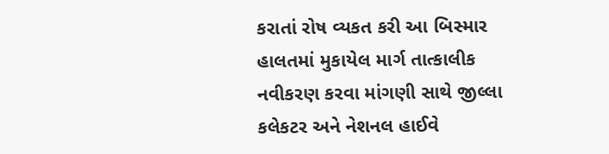કરાતાં રોષ વ્યકત કરી આ બિસ્માર હાલતમાં મુકાયેલ માર્ગ તાત્કાલીક નવીકરણ કરવા માંગણી સાથે જીલ્લા કલેકટર અને નેશનલ હાઈવે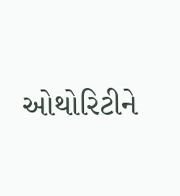ઓથોરિટીને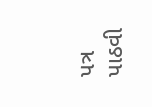પત્ર પાઠવી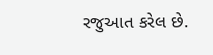રજુઆત કરેલ છે.